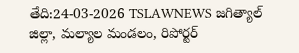తేది:24-03-2026 TSLAWNEWS జగిత్యాల్ జిల్లా, మల్యాల మండలం, రిపోర్టర్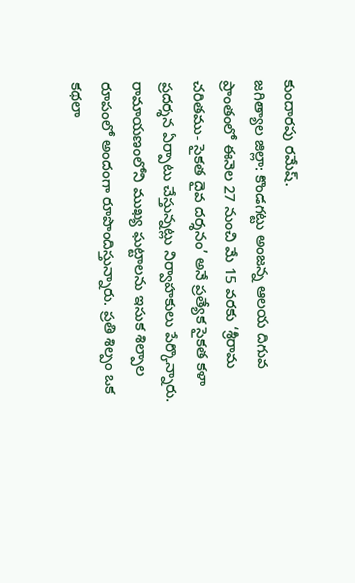కుందారపు రమేష్.
జగిత్యాల జిల్లా: కొండగట్టు అంజన్న ఆలయ దిగువ ప్రాంతంలో ఈనెల 27 నుంచి మే 15 వరకు ‘శ్రీరామ చరితము- సైకత దైవ దర్శనం’ అనే ప్రత్యేక సైకత కళా ప్రదర్శన ఏర్పాటు చేస్తున్నట్లు నిర్వాహకులు పేర్కొన్నారు. రామాయణంలోని ముఖ్య ఘట్టాలను ఇసుక శిల్పాల రూపంలో అందంగా రూపొందిస్తున్నారు. ప్రతి శిల్పం ఒక కథలా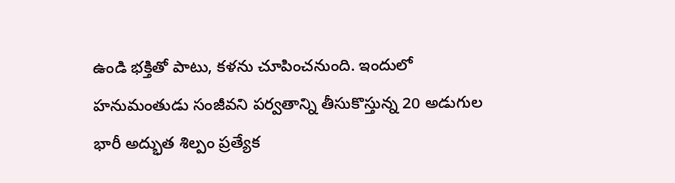ఉండి భక్తితో పాటు, కళను చూపించనుంది. ఇందులో హనుమంతుడు సంజీవని పర్వతాన్ని తీసుకొస్తున్న 20 అడుగుల భారీ అద్భుత శిల్పం ప్రత్యేక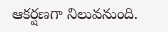ఆకర్షణగా నిలువనుంది.